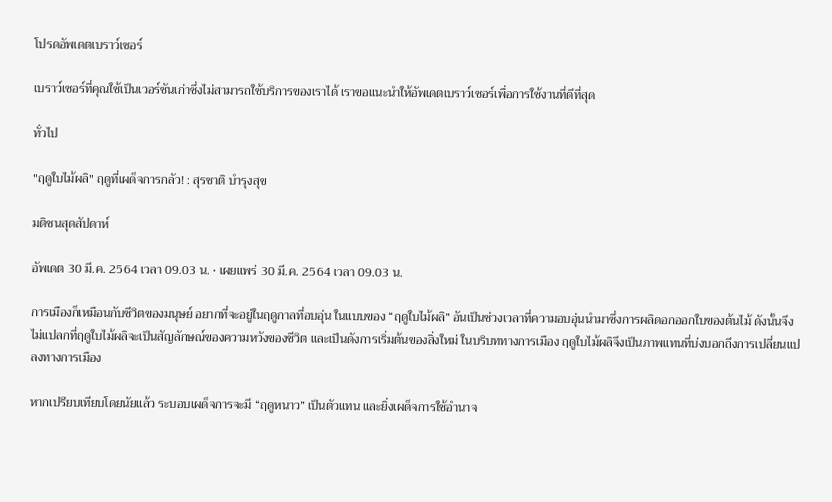โปรดอัพเดตเบราว์เซอร์

เบราว์เซอร์ที่คุณใช้เป็นเวอร์ชันเก่าซึ่งไม่สามารถใช้บริการของเราได้ เราขอแนะนำให้อัพเดตเบราว์เซอร์เพื่อการใช้งานที่ดีที่สุด

ทั่วไป

"ฤดูใบไม้ผลิ" ฤดูที่เผด็จการกลัว! : สุรชาติ บำรุงสุข

มติชนสุดสัปดาห์

อัพเดต 30 มี.ค. 2564 เวลา 09.03 น. • เผยแพร่ 30 มี.ค. 2564 เวลา 09.03 น.

การเมืองก็เหมือนกับชีวิตของมนุษย์ อยากที่จะอยู่ในฤดูกาลที่อบอุ่น ในแบบของ “ฤดูใบไม้ผลิ” อันเป็นช่วงเวลาที่ความอบอุ่นนำมาซึ่งการผลิดอกออกใบของต้นไม้ ดังนั้นจึงไม่แปลกที่ฤดูใบไม้ผลิจะเป็นสัญลักษณ์ของความหวังของชีวิต และเป็นดังการเริ่มต้นของสิ่งใหม่ ในบริบททางการเมือง ฤดูใบไม้ผลิจึงเป็นภาพแทนที่บ่งบอกถึงการเปลี่ยนแปลงทางการเมือง

หากเปรียบเทียบโดยนัยแล้ว ระบอบเผด็จการจะมี “ฤดูหนาว” เป็นตัวแทน และยิ่งเผด็จการใช้อำนาจ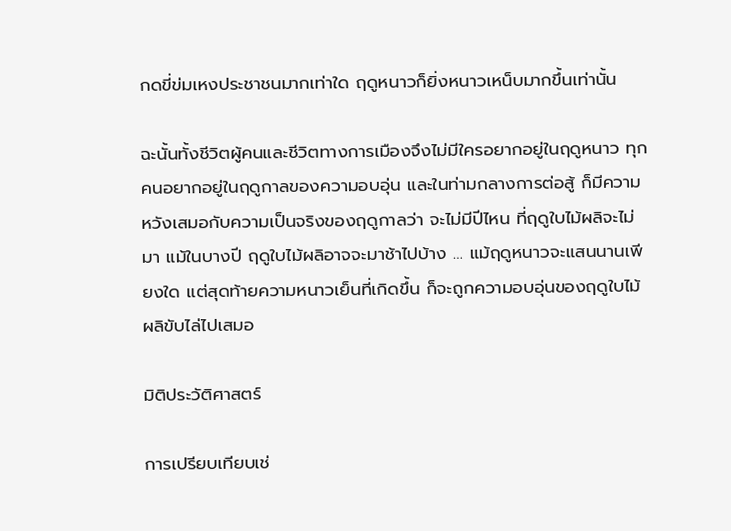กดขี่ข่มเหงประชาชนมากเท่าใด ฤดูหนาวก็ยิ่งหนาวเหน็บมากขึ้นเท่านั้น

ฉะนั้นทั้งชีวิตผู้คนและชีวิตทางการเมืองจึงไม่มีใครอยากอยู่ในฤดูหนาว ทุกคนอยากอยู่ในฤดูกาลของความอบอุ่น และในท่ามกลางการต่อสู้ ก็มีความหวังเสมอกับความเป็นจริงของฤดูกาลว่า จะไม่มีปีไหน ที่ฤดูใบไม้ผลิจะไม่มา แม้ในบางปี ฤดูใบไม้ผลิอาจจะมาช้าไปบ้าง … แม้ฤดูหนาวจะแสนนานเพียงใด แต่สุดท้ายความหนาวเย็นที่เกิดขึ้น ก็จะถูกความอบอุ่นของฤดูใบไม้ผลิขับไล่ไปเสมอ

มิติประวัติศาสตร์

การเปรียบเทียบเช่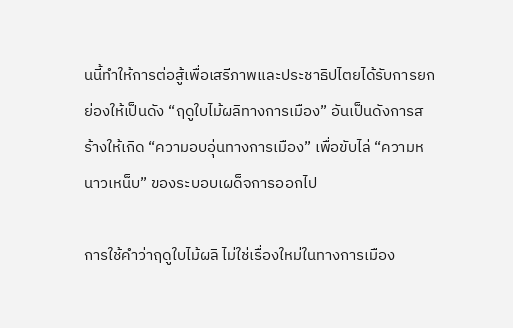นนี้ทำให้การต่อสู้เพื่อเสรีภาพและประชาธิปไตยได้รับการยกย่องให้เป็นดัง “ฤดูใบไม้ผลิทางการเมือง” อันเป็นดังการสร้างให้เกิด “ความอบอุ่นทางการเมือง” เพื่อขับไล่ “ความหนาวเหน็บ” ของระบอบเผด็จการออกไป

การใช้คำว่าฤดูใบไม้ผลิ ไม่ใช่เรื่องใหม่ในทางการเมือง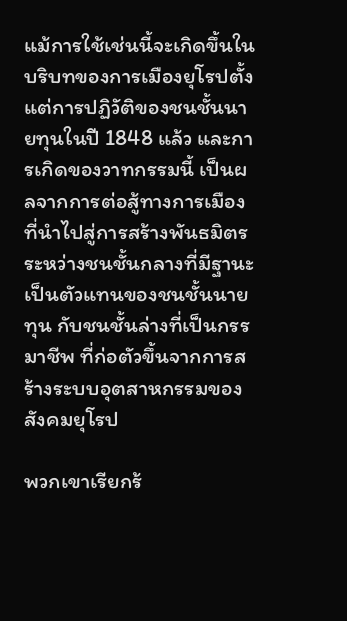แม้การใช้เช่นนี้จะเกิดขึ้นในบริบทของการเมืองยุโรปตั้งแต่การปฏิวัติของชนชั้นนายทุนในปี 1848 แล้ว และการเกิดของวาทกรรมนี้ เป็นผลจากการต่อสู้ทางการเมืองที่นำไปสู่การสร้างพันธมิตรระหว่างชนชั้นกลางที่มีฐานะเป็นตัวแทนของชนชั้นนายทุน กับชนชั้นล่างที่เป็นกรรมาชีพ ที่ก่อตัวขึ้นจากการสร้างระบบอุตสาหกรรมของสังคมยุโรป

พวกเขาเรียกร้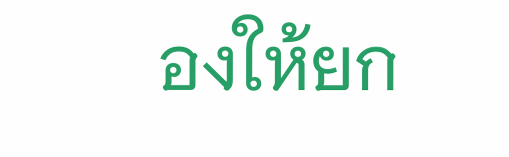องให้ยก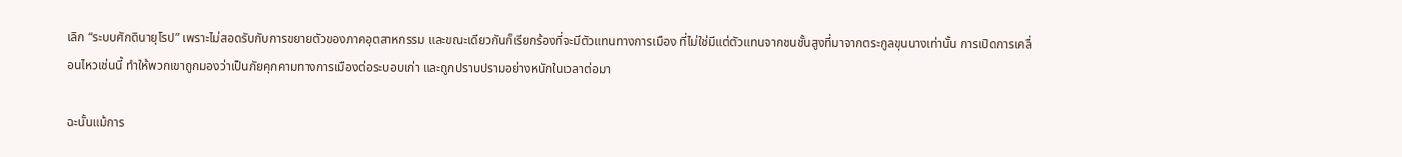เลิก “ระบบศักดินายุโรป” เพราะไม่สอดรับกับการขยายตัวของภาคอุตสาหกรรม และขณะเดียวกันก็เรียกร้องที่จะมีตัวแทนทางการเมือง ที่ไม่ใช่มีแต่ตัวแทนจากชนชั้นสูงที่มาจากตระกูลขุนนางเท่านั้น การเปิดการเคลื่อนไหวเช่นนี้ ทำให้พวกเขาถูกมองว่าเป็นภัยคุกคามทางการเมืองต่อระบอบเก่า และถูกปราบปรามอย่างหนักในเวลาต่อมา

ฉะนั้นแม้การ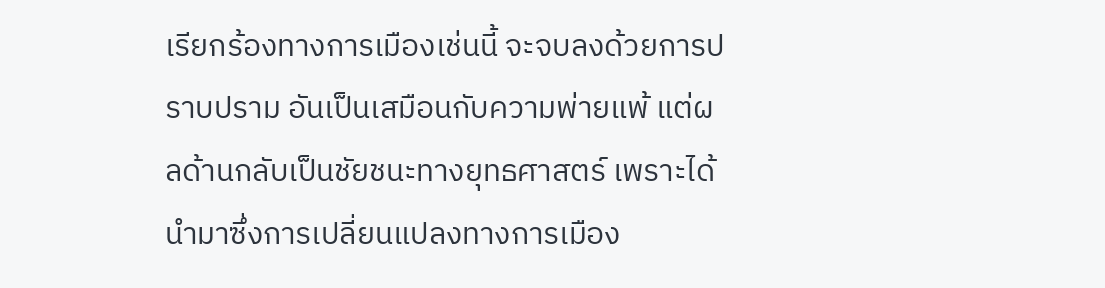เรียกร้องทางการเมืองเช่นนี้ จะจบลงด้วยการปราบปราม อันเป็นเสมือนกับความพ่ายแพ้ แต่ผลด้านกลับเป็นชัยชนะทางยุทธศาสตร์ เพราะได้นำมาซึ่งการเปลี่ยนแปลงทางการเมือง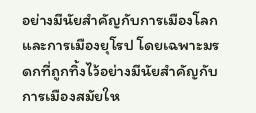อย่างมีนัยสำคัญกับการเมืองโลกและการเมืองยุโรป โดยเฉพาะมรดกที่ถูกทิ้งไว้อย่างมีนัยสำคัญกับการเมืองสมัยให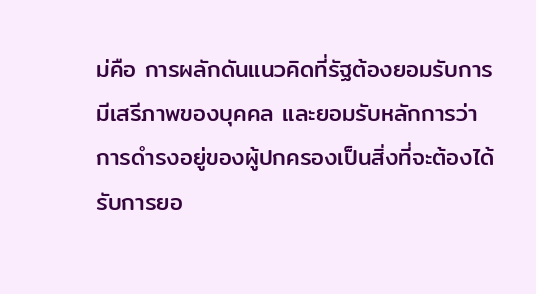ม่คือ การผลักดันแนวคิดที่รัฐต้องยอมรับการมีเสรีภาพของบุคคล และยอมรับหลักการว่า การดำรงอยู่ของผู้ปกครองเป็นสิ่งที่จะต้องได้รับการยอ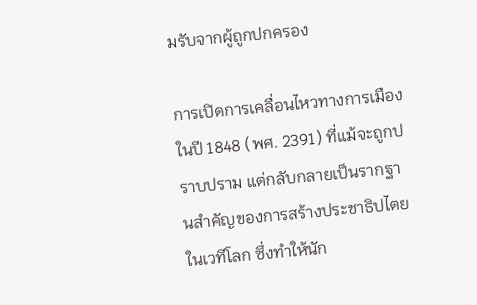มรับจากผู้ถูกปกครอง

การเปิดการเคลื่อนไหวทางการเมืองในปี 1848 (พศ. 2391) ที่แม้จะถูกปราบปราม แต่กลับกลายเป็นรากฐานสำคัญของการสร้างประชาธิปไตยในเวทีโลก ซึ่งทำให้นัก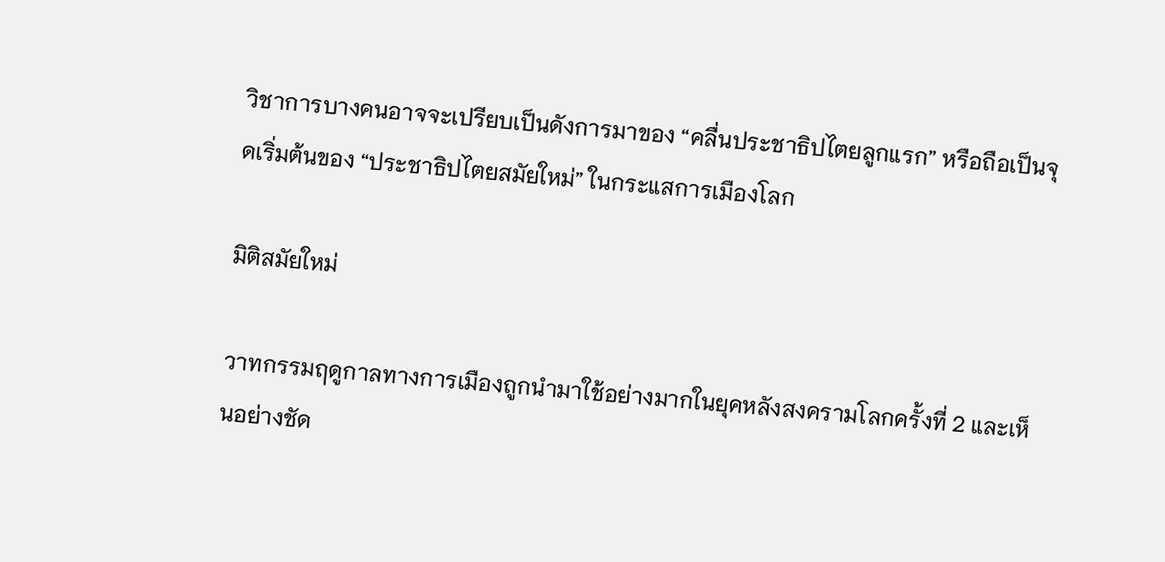วิชาการบางคนอาจจะเปรียบเป็นดังการมาของ “คลื่นประชาธิปไตยลูกแรก” หรือถือเป็นจุดเริ่มต้นของ “ประชาธิปไตยสมัยใหม่” ในกระแสการเมืองโลก

มิติสมัยใหม่

วาทกรรมฤดูกาลทางการเมืองถูกนำมาใช้อย่างมากในยุคหลังสงครามโลกครั้งที่ 2 และเห็นอย่างชัด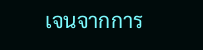เจนจากการ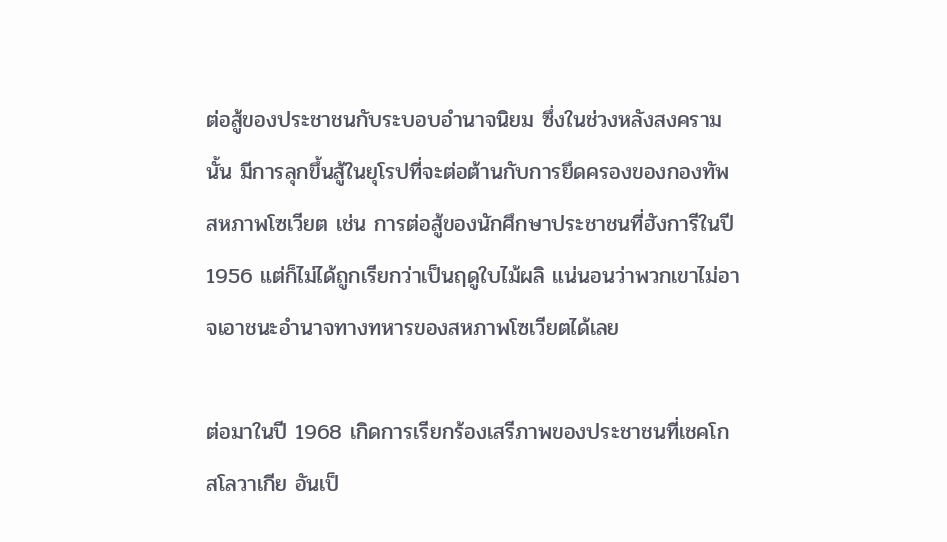ต่อสู้ของประชาชนกับระบอบอำนาจนิยม ซึ่งในช่วงหลังสงครามนั้น มีการลุกขึ้นสู้ในยุโรปที่จะต่อต้านกับการยึดครองของกองทัพสหภาพโซเวียต เช่น การต่อสู้ของนักศึกษาประชาชนที่ฮังการีในปี 1956 แต่ก็ไม่ได้ถูกเรียกว่าเป็นฤดูใบไม้ผลิ แน่นอนว่าพวกเขาไม่อาจเอาชนะอำนาจทางทหารของสหภาพโซเวียตได้เลย

ต่อมาในปี 1968 เกิดการเรียกร้องเสรีภาพของประชาชนที่เชคโกสโลวาเกีย อันเป็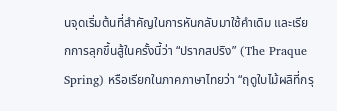นจุดเริ่มต้นที่สำคัญในการหันกลับมาใช้คำเดิม และเรียกการลุกขึ้นสู้ในครั้งนี้ว่า “ปรากสปริง” (The Praque Spring) หรือเรียกในภาคภาษาไทยว่า “ฤดูใบไม้ผลิที่กรุ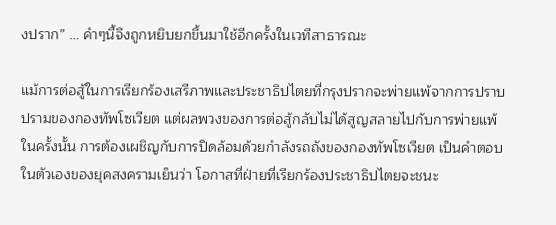งปราก” … คำๆนี้จึงถูกหยิบยกขึ้นมาใช้อีกครั้งในเวทีสาธารณะ

แม้การต่อสู้ในการเรียกร้องเสรีภาพและประชาธิปไตยที่กรุงปรากจะพ่ายแพ้จากการปราบปรามของกองทัพโซเวียต แต่ผลพวงของการต่อสู้กลับไม่ได้สูญสลายไปกับการพ่ายแพ้ในครั้งนั้น การต้องเผชิญกับการปิดล้อมด้วยกำลังรถถังของกองทัพโซเวียต เป็นคำตอบในตัวเองของยุคสงครามเย็นว่า โอกาสที่ฝ่ายที่เรียกร้องประชาธิปไตยจะชนะ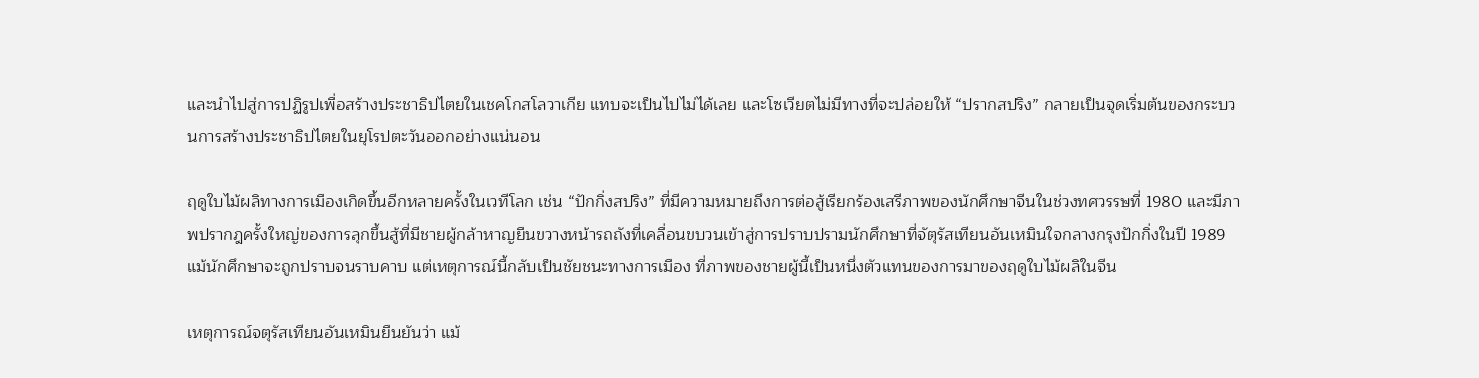และนำไปสู่การปฏิรูปเพื่อสร้างประชาธิปไตยในเชคโกสโลวาเกีย แทบจะเป็นไปไม่ได้เลย และโซเวียตไม่มีทางที่จะปล่อยให้ “ปรากสปริง” กลายเป็นจุดเริ่มต้นของกระบวนการสร้างประชาธิปไตยในยุโรปตะวันออกอย่างแน่นอน

ฤดูใบไม้ผลิทางการเมืองเกิดขึ้นอีกหลายครั้งในเวทีโลก เช่น “ปักกิ่งสปริง” ที่มีความหมายถึงการต่อสู้เรียกร้องเสรีภาพของนักศึกษาจีนในช่วงทศวรรษที่ 1980 และมีภาพปรากฎครั้งใหญ่ของการลุกขึ้นสู้ที่มีชายผู้กล้าหาญยืนขวางหน้ารถถังที่เคลื่อนขบวนเข้าสู่การปราบปรามนักศึกษาที่จัตุรัสเทียนอันเหมินใจกลางกรุงปักกิ่งในปี 1989 แม้นักศึกษาจะถูกปราบจนราบคาบ แต่เหตุการณ์นี้กลับเป็นชัยชนะทางการเมือง ที่ภาพของชายผู้นี้เป็นหนึ่งตัวแทนของการมาของฤดูใบไม้ผลิในจีน

เหตุการณ์จตุรัสเทียนอันเหมินยืนยันว่า แม้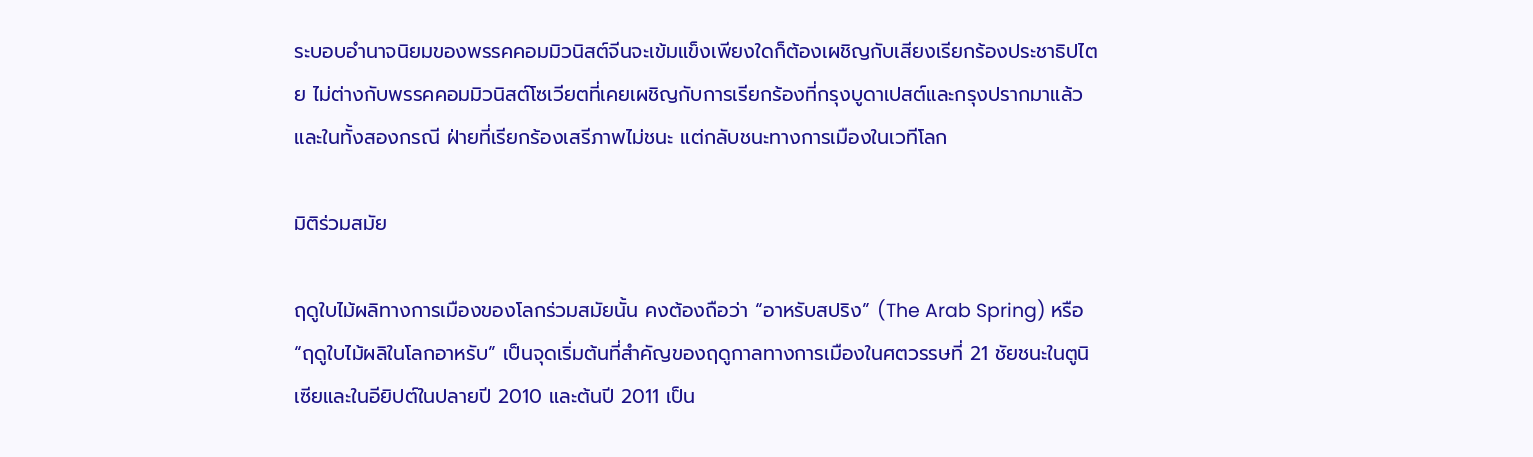ระบอบอำนาจนิยมของพรรคคอมมิวนิสต์จีนจะเข้มแข็งเพียงใดก็ต้องเผชิญกับเสียงเรียกร้องประชาธิปไตย ไม่ต่างกับพรรคคอมมิวนิสต์โซเวียตที่เคยเผชิญกับการเรียกร้องที่กรุงบูดาเปสต์และกรุงปรากมาแล้ว และในทั้งสองกรณี ฝ่ายที่เรียกร้องเสรีภาพไม่ชนะ แต่กลับชนะทางการเมืองในเวทีโลก

มิติร่วมสมัย

ฤดูใบไม้ผลิทางการเมืองของโลกร่วมสมัยนั้น คงต้องถือว่า “อาหรับสปริง” (The Arab Spring) หรือ “ฤดูใบไม้ผลิในโลกอาหรับ” เป็นจุดเริ่มต้นที่สำคัญของฤดูกาลทางการเมืองในศตวรรษที่ 21 ชัยชนะในตูนิเซียและในอียิปต์ในปลายปี 2010 และต้นปี 2011 เป็น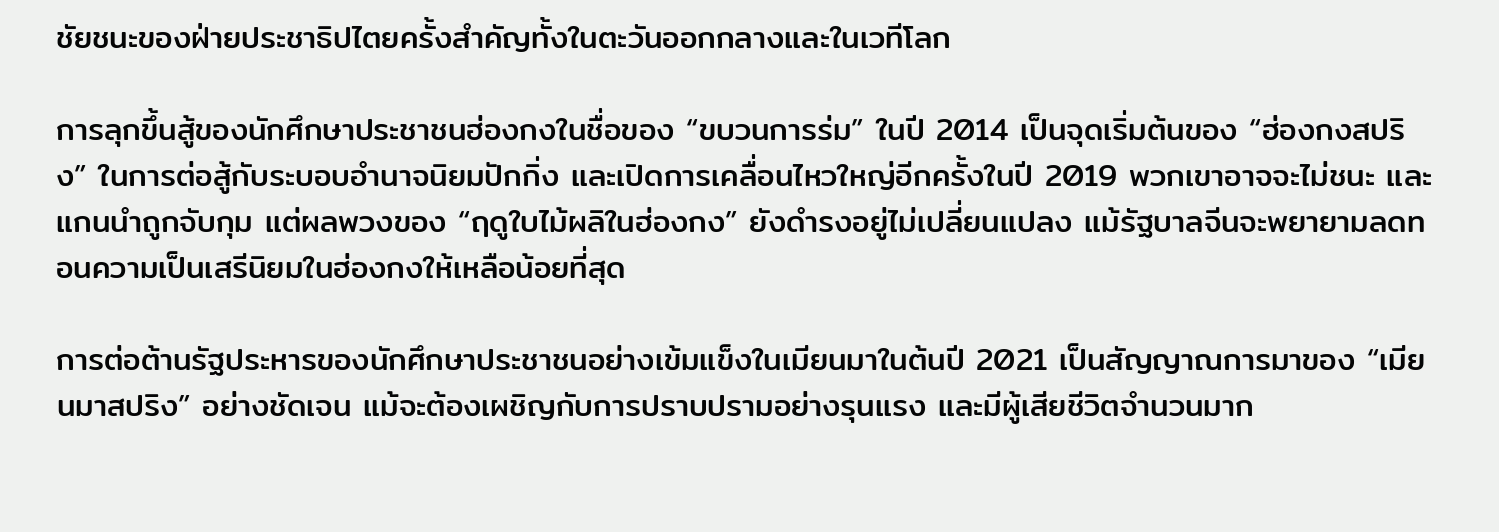ชัยชนะของฝ่ายประชาธิปไตยครั้งสำคัญทั้งในตะวันออกกลางและในเวทีโลก

การลุกขึ้นสู้ของนักศึกษาประชาชนฮ่องกงในชื่อของ “ขบวนการร่ม” ในปี 2014 เป็นจุดเริ่มต้นของ “ฮ่องกงสปริง” ในการต่อสู้กับระบอบอำนาจนิยมปักกิ่ง และเปิดการเคลื่อนไหวใหญ่อีกครั้งในปี 2019 พวกเขาอาจจะไม่ชนะ และแกนนำถูกจับกุม แต่ผลพวงของ “ฤดูใบไม้ผลิในฮ่องกง” ยังดำรงอยู่ไม่เปลี่ยนแปลง แม้รัฐบาลจีนจะพยายามลดทอนความเป็นเสรีนิยมในฮ่องกงให้เหลือน้อยที่สุด

การต่อต้านรัฐประหารของนักศึกษาประชาชนอย่างเข้มแข็งในเมียนมาในต้นปี 2021 เป็นสัญญาณการมาของ “เมียนมาสปริง” อย่างชัดเจน แม้จะต้องเผชิญกับการปราบปรามอย่างรุนแรง และมีผู้เสียชีวิตจำนวนมาก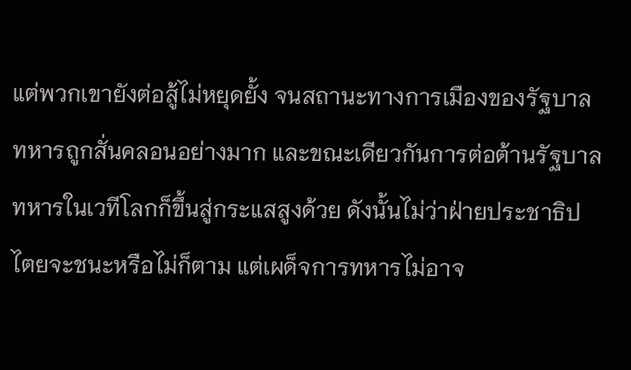แต่พวกเขายังต่อสู้ไม่หยุดยั้ง จนสถานะทางการเมืองของรัฐบาลทหารถูกสั่นคลอนอย่างมาก และขณะเดียวกันการต่อต้านรัฐบาลทหารในเวทีโลกก็ขึ้นสู่กระแสสูงด้วย ดังนั้นไม่ว่าฝ่ายประชาธิปไตยจะชนะหรือไม่ก็ตาม แต่เผด็จการทหารไม่อาจ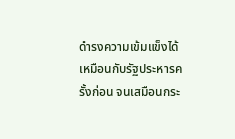ดำรงความเข้มแข็งได้เหมือนกับรัฐประหารครั้งก่อน จนเสมือนกระ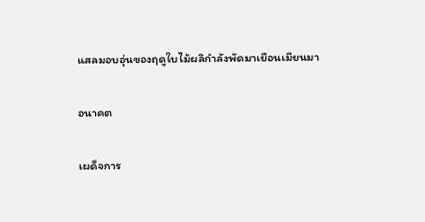แสลมอบอุ่นของฤดูใบไม้ผลิกำลังพัดมาเยือนเมียนมา

อนาคต

เผด็จการ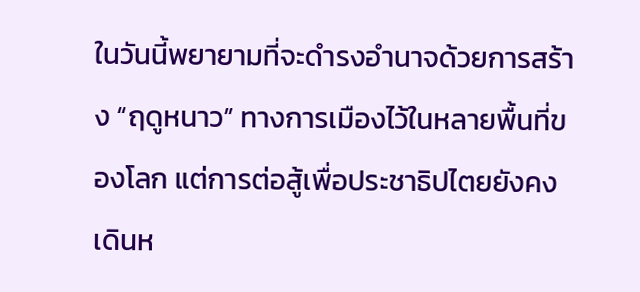ในวันนี้พยายามที่จะดำรงอำนาจด้วยการสร้าง “ฤดูหนาว” ทางการเมืองไว้ในหลายพื้นที่ของโลก แต่การต่อสู้เพื่อประชาธิปไตยยังคงเดินห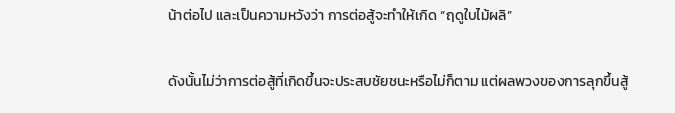น้าต่อไป และเป็นความหวังว่า การต่อสู้จะทำให้เกิด “ฤดูใบไม้ผลิ”

ดังนั้นไม่ว่าการต่อสู้ที่เกิดขึ้นจะประสบชัยชนะหรือไม่ก็ตาม แต่ผลพวงของการลุกขึ้นสู้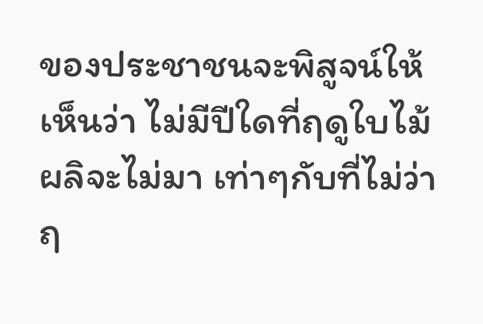ของประชาชนจะพิสูจน์ให้เห็นว่า ไม่มีปีใดที่ฤดูใบไม้ผลิจะไม่มา เท่าๆกับที่ไม่ว่าฤ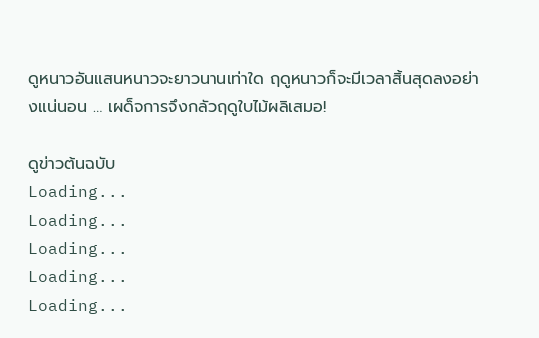ดูหนาวอันแสนหนาวจะยาวนานเท่าใด ฤดูหนาวก็จะมีเวลาสิ้นสุดลงอย่างแน่นอน … เผด็จการจึงกลัวฤดูใบไม้ผลิเสมอ!

ดูข่าวต้นฉบับ
Loading...
Loading...
Loading...
Loading...
Loading...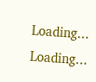Loading...
Loading...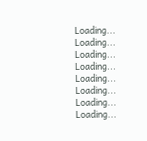Loading...
Loading...
Loading...
Loading...
Loading...
Loading...
Loading...
Loading...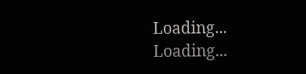Loading...
Loading...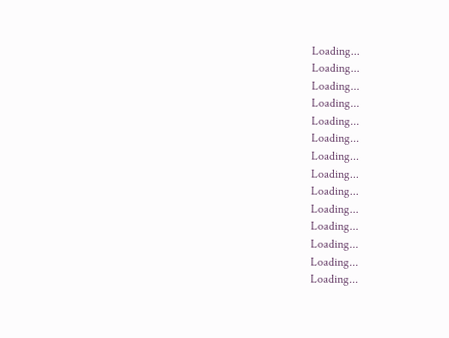Loading...
Loading...
Loading...
Loading...
Loading...
Loading...
Loading...
Loading...
Loading...
Loading...
Loading...
Loading...
Loading...
Loading...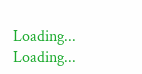Loading...
Loading...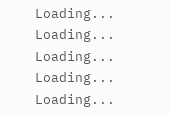Loading...
Loading...
Loading...
Loading...
Loading...